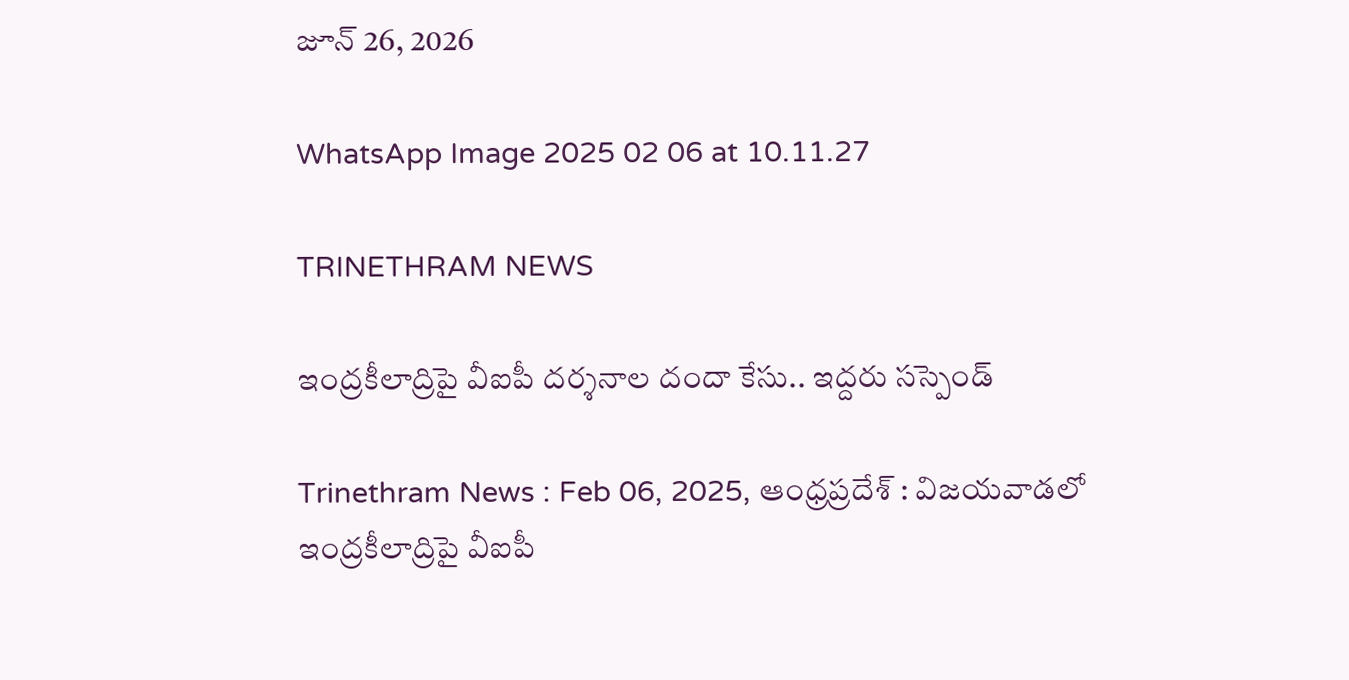జూన్ 26, 2026

WhatsApp Image 2025 02 06 at 10.11.27

TRINETHRAM NEWS

ఇంద్రకీలాద్రిపై వీఐపీ దర్శనాల దందా కేసు.. ఇద్దరు సస్పెండ్

Trinethram News : Feb 06, 2025, ఆంధ్రప్రదేశ్ : విజయవాడలో ఇంద్రకీలాద్రిపై వీఐపీ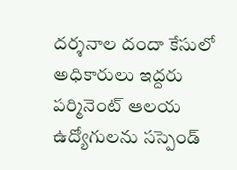దర్శనాల దందా కేసులో అధికారులు ఇద్దరు పర్మినెంట్ ఆలయ ఉద్యోగులను సస్పెండ్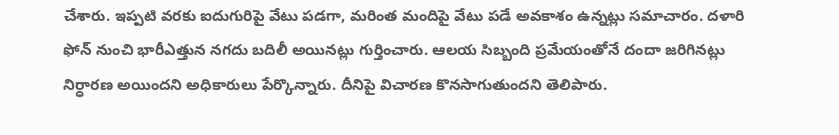చేశారు. ఇప్పటి వరకు ఐదుగురిపై వేటు పడగా, మరింత మందిపై వేటు పడే అవకాశం ఉన్నట్లు సమాచారం. దళారి ఫోన్ నుంచి భారీఎత్తున నగదు బదిలీ అయినట్లు గుర్తించారు. ఆలయ సిబ్బంది ప్రమేయంతోనే దందా జరిగినట్లు నిర్ధారణ అయిందని అధికారులు పేర్కొన్నారు. దీనిపై విచారణ కొనసాగుతుందని తెలిపారు.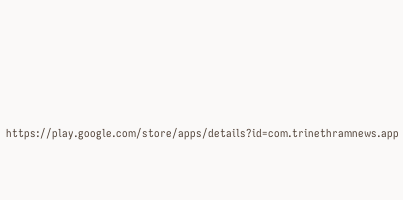https://play.google.com/store/apps/details?id=com.trinethramnews.app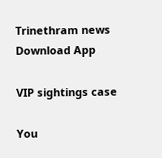Trinethram news
Download App

VIP sightings case

You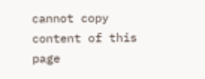cannot copy content of this page